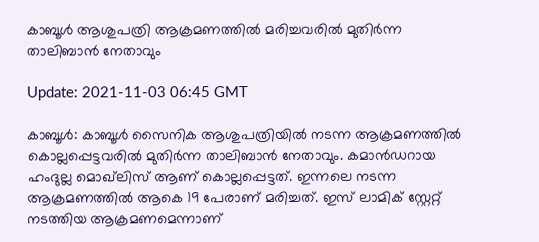കാബൂള്‍ ആശുപത്രി ആക്രമണത്തില്‍ മരിച്ചവരില്‍ മുതിര്‍ന്ന താലിബാന്‍ നേതാവും

Update: 2021-11-03 06:45 GMT

കാബൂള്‍: കാബൂള്‍ സൈനിക ആശുപത്രിയില്‍ നടന്ന ആക്രമണത്തില്‍ കൊല്ലപ്പെട്ടവരില്‍ മുതിര്‍ന്ന താലിബാന്‍ നേതാവും. കമാന്‍ഡറായ ഹംദുല്ല മൊഖ്‌ലിസ് ആണ് കൊല്ലപ്പെട്ടത്. ഇന്നലെ നടന്ന ആക്രമണത്തില്‍ ആകെ 19 പേരാണ് മരിച്ചത്. ഇസ് ലാമിക് സ്റ്റേറ്റ് നടത്തിയ ആക്രമണമെന്നാണ്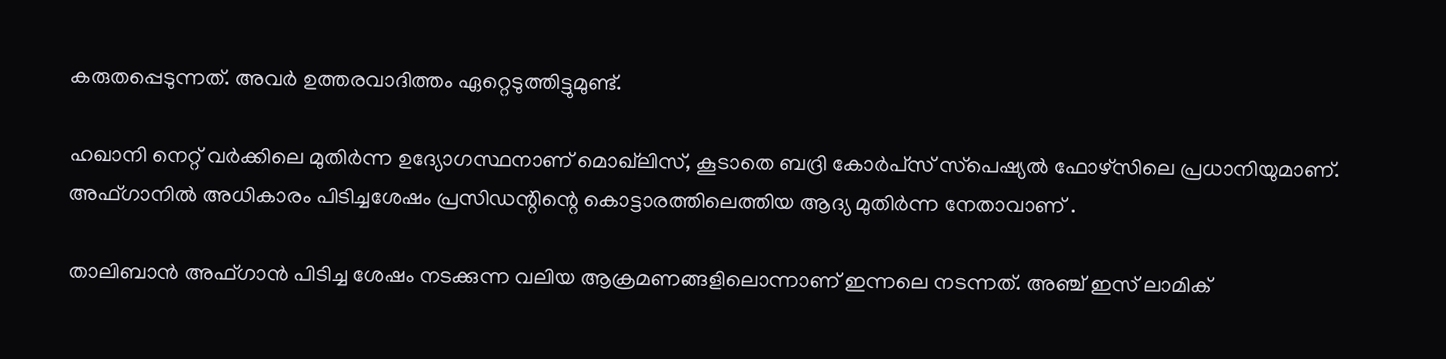കരുതപ്പെടുന്നത്. അവര്‍ ഉത്തരവാദിത്തം ഏറ്റെടുത്തിട്ടുമുണ്ട്.

ഹഖാനി നെറ്റ് വര്‍ക്കിലെ മുതിര്‍ന്ന ഉദ്യോഗസ്ഥനാണ് മൊഖ്‌ലിസ്, കൂടാതെ ബദ്രി കോര്‍പ്‌സ് സ്‌പെഷ്യല്‍ ഫോഴ്‌സിലെ പ്രധാനിയുമാണ്. അഫ്ഗാനില്‍ അധികാരം പിടിച്ചശേഷം പ്രസിഡന്റിന്റെ കൊട്ടാരത്തിലെത്തിയ ആദ്യ മുതിര്‍ന്ന നേതാവാണ് .

താലിബാന്‍ അഫ്ഗാന്‍ പിടിച്ച ശേഷം നടക്കുന്ന വലിയ ആക്രമണങ്ങളിലൊന്നാണ് ഇന്നലെ നടന്നത്. അഞ്ച് ഇസ് ലാമിക്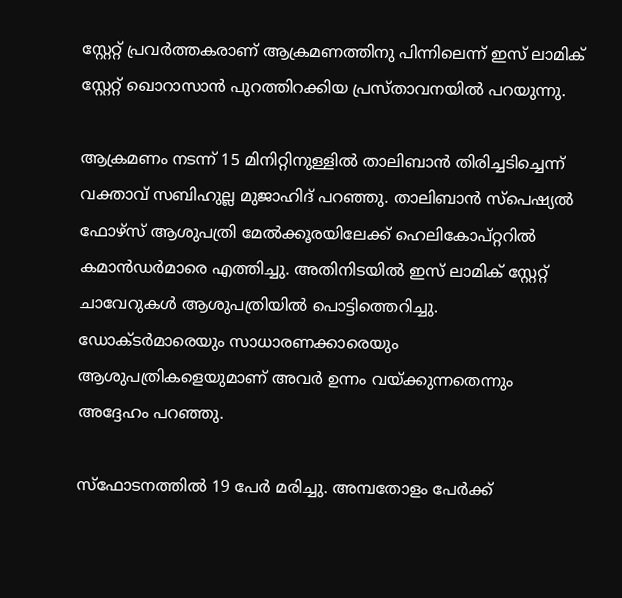സ്റ്റേറ്റ് പ്രവര്‍ത്തകരാണ് ആക്രമണത്തിനു പിന്നിലെന്ന് ഇസ് ലാമിക് സ്റ്റേറ്റ് ഖൊറാസാന്‍ പുറത്തിറക്കിയ പ്രസ്താവനയില്‍ പറയുന്നു.

ആക്രമണം നടന്ന് 15 മിനിറ്റിനുള്ളില്‍ താലിബാന്‍ തിരിച്ചടിച്ചെന്ന് വക്താവ് സബിഹുല്ല മുജാഹിദ് പറഞ്ഞു. താലിബാന്‍ സ്‌പെഷ്യല്‍ ഫോഴ്‌സ് ആശുപത്രി മേല്‍ക്കൂരയിലേക്ക് ഹെലികോപ്റ്ററില്‍ കമാന്‍ഡര്‍മാരെ എത്തിച്ചു. അതിനിടയില്‍ ഇസ് ലാമിക് സ്റ്റേറ്റ് ചാവേറുകള്‍ ആശുപത്രിയില്‍ പൊട്ടിത്തെറിച്ചു. ഡോക്ടര്‍മാരെയും സാധാരണക്കാരെയും ആശുപത്രികളെയുമാണ് അവര്‍ ഉന്നം വയ്ക്കുന്നതെന്നും അദ്ദേഹം പറഞ്ഞു.

സ്‌ഫോടനത്തില്‍ 19 പേര്‍ മരിച്ചു. അമ്പതോളം പേര്‍ക്ക്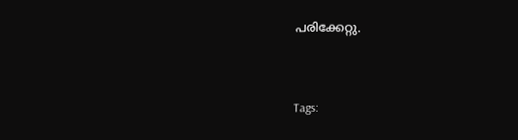പരിക്കേറ്റു.


Tags: